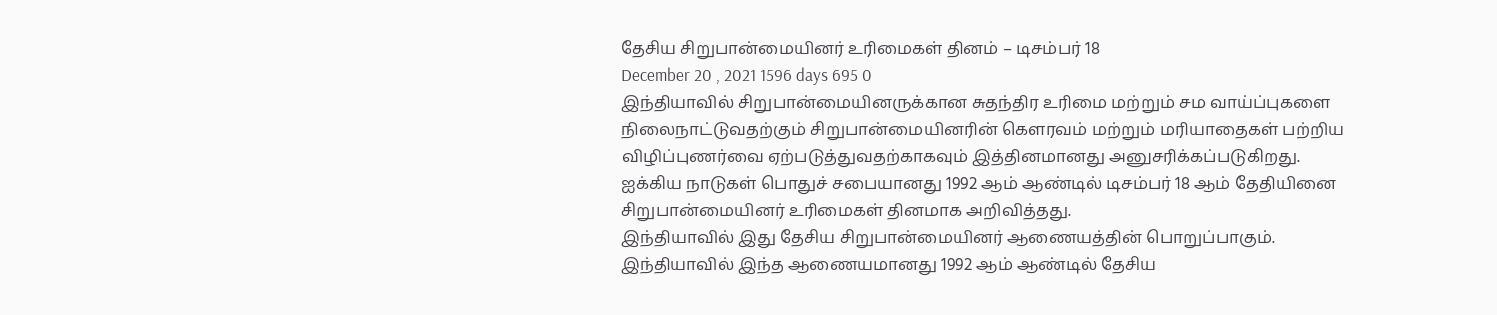தேசிய சிறுபான்மையினர் உரிமைகள் தினம் – டிசம்பர் 18
December 20 , 2021 1596 days 695 0
இந்தியாவில் சிறுபான்மையினருக்கான சுதந்திர உரிமை மற்றும் சம வாய்ப்புகளை நிலைநாட்டுவதற்கும் சிறுபான்மையினரின் கௌரவம் மற்றும் மரியாதைகள் பற்றிய விழிப்புணர்வை ஏற்படுத்துவதற்காகவும் இத்தினமானது அனுசரிக்கப்படுகிறது.
ஐக்கிய நாடுகள் பொதுச் சபையானது 1992 ஆம் ஆண்டில் டிசம்பர் 18 ஆம் தேதியினை சிறுபான்மையினர் உரிமைகள் தினமாக அறிவித்தது.
இந்தியாவில் இது தேசிய சிறுபான்மையினர் ஆணையத்தின் பொறுப்பாகும்.
இந்தியாவில் இந்த ஆணையமானது 1992 ஆம் ஆண்டில் தேசிய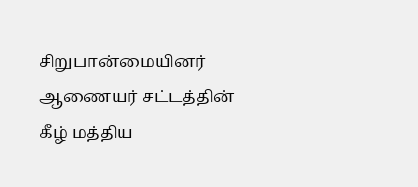சிறுபான்மையினர் ஆணையர் சட்டத்தின் கீழ் மத்திய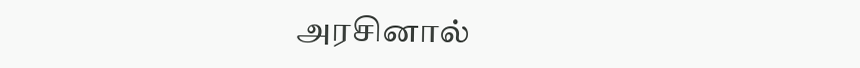அரசினால்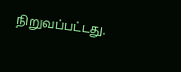நிறுவப்பட்டது.